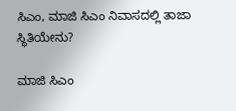ಸಿಎಂ, ಮಾಜಿ ಸಿಎಂ ನಿವಾಸದಲ್ಲಿ ತಾಜಾ ಸ್ಥಿತಿಯೇನು?

ಮಾಜಿ ಸಿಎಂ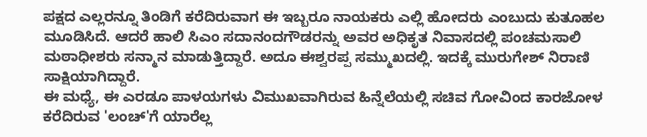ಪಕ್ಷದ ಎಲ್ಲರನ್ನೂ ತಿಂಡಿಗೆ ಕರೆದಿರುವಾಗ ಈ ಇಬ್ಬರೂ ನಾಯಕರು ಎಲ್ಲಿ ಹೋದರು ಎಂಬುದು ಕುತೂಹಲ ಮೂಡಿಸಿದೆ. ಆದರೆ ಹಾಲಿ ಸಿಎಂ ಸದಾನಂದಗೌಡರನ್ನು ಅವರ ಅಧಿಕೃತ ನಿವಾಸದಲ್ಲಿ ಪಂಚಮಸಾಲಿ ಮಠಾಧೀಶರು ಸನ್ಮಾನ ಮಾಡುತ್ತಿದ್ದಾರೆ. ಅದೂ ಈಶ್ವರಪ್ಪ ಸಮ್ಮುಖದಲ್ಲಿ. ಇದಕ್ಕೆ ಮುರುಗೇಶ್ ನಿರಾಣಿ ಸಾಕ್ಷಿಯಾಗಿದ್ದಾರೆ.
ಈ ಮಧ್ಯೆ, ಈ ಎರಡೂ ಪಾಳಯಗಳು ವಿಮುಖವಾಗಿರುವ ಹಿನ್ನೆಲೆಯಲ್ಲಿ ಸಚಿವ ಗೋವಿಂದ ಕಾರಜೋಳ ಕರೆದಿರುವ 'ಲಂಚ್'ಗೆ ಯಾರೆಲ್ಲ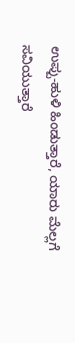ಉಪ್ಪು-ಹುಳಿ ಹಿಂಡುತ್ತಾರೆ, ಯಾರು ಮೆಲ್ಲಗೆ ಸವಿಯುತ್ತಾರೆ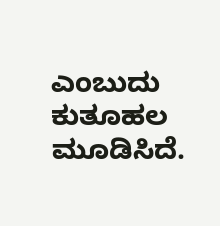ಎಂಬುದು ಕುತೂಹಲ ಮೂಡಿಸಿದೆ.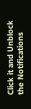Click it and Unblock the Notifications